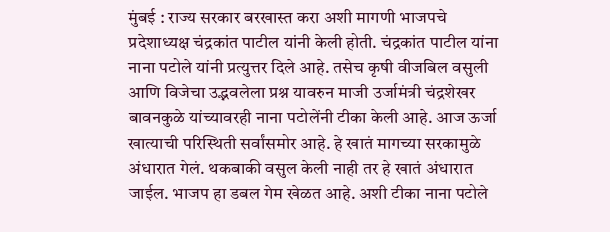मुंबई : राज्य सरकार बरखास्त करा अशी मागणी भाजपचे प्रदेशाध्यक्ष चंद्रकांत पाटील यांनी केली होती. चंद्रकांत पाटील यांना नाना पटोले यांनी प्रत्युत्तर दिले आहे. तसेच कृषी वीजबिल वसुली आणि विजेचा उद्भवलेला प्रश्न यावरुन माजी उर्जामंत्री चंद्रशेखर बावनकुळे यांच्यावरही नाना पटोलेंनी टीका केली आहे. आज ऊर्जा खात्याची परिस्थिती सर्वांसमोर आहे. हे खातं मागच्या सरकामुळे अंधारात गेलं. थकबाकी वसुल केली नाही तर हे खातं अंधारात जाईल. भाजप हा डबल गेम खेळत आहे. अशी टीका नाना पटोले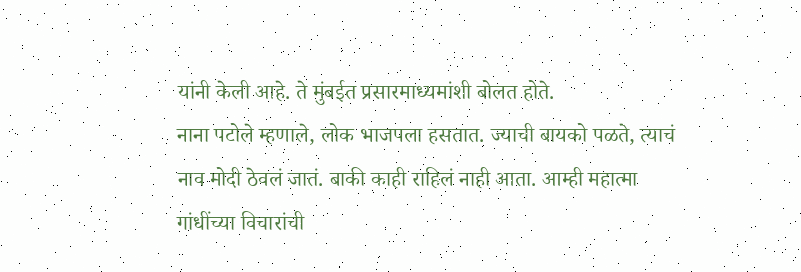यांनी केली आहे. ते मुंबईत प्रसारमाध्यमांशी बोलत होते.
नाना पटोले म्हणाले, लोक भाजपला हसतात. ज्याची बायको पळते, त्याचं नाव मोदी ठेवलं जातं. बाकी काही राहिलं नाही आता. आम्ही महात्मा गांधींच्या विचारांची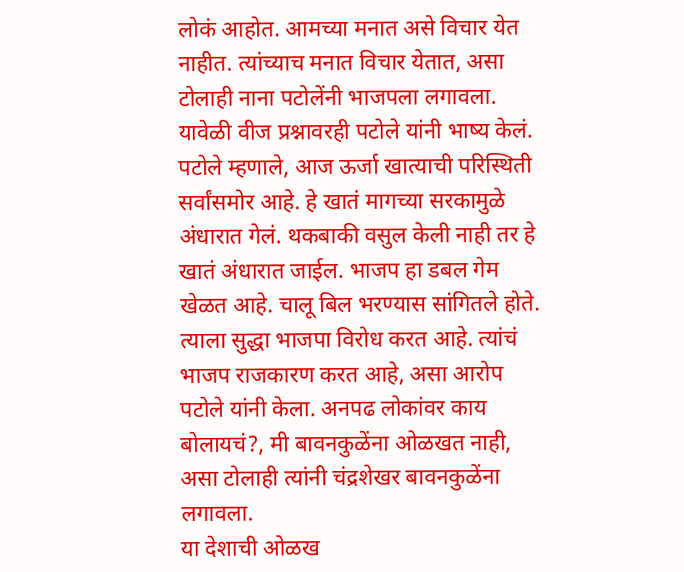लोकं आहोत. आमच्या मनात असे विचार येत नाहीत. त्यांच्याच मनात विचार येतात, असा टोलाही नाना पटोलेंनी भाजपला लगावला.
यावेळी वीज प्रश्नावरही पटोले यांनी भाष्य केलं. पटोले म्हणाले, आज ऊर्जा खात्याची परिस्थिती सर्वांसमोर आहे. हे खातं मागच्या सरकामुळे अंधारात गेलं. थकबाकी वसुल केली नाही तर हे खातं अंधारात जाईल. भाजप हा डबल गेम खेळत आहे. चालू बिल भरण्यास सांगितले होते. त्याला सुद्धा भाजपा विरोध करत आहे. त्यांचं भाजप राजकारण करत आहे, असा आरोप पटोले यांनी केला. अनपढ लोकांवर काय बोलायचं?, मी बावनकुळेंना ओळखत नाही, असा टोलाही त्यांनी चंद्रशेखर बावनकुळेंना लगावला.
या देशाची ओळख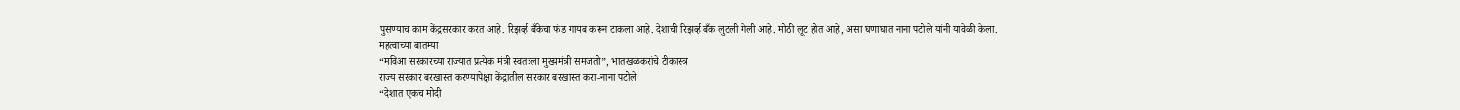पुसण्याच काम केंद्रसरकार करत आहे. रिझर्व्ह बँकेचा फंड गायब करून टाकला आहे. देशाची रिझर्व्ह बँक लुटली गेली आहे. मोठी लूट होत आहे, असा घणाघात नाना पटोले यांनी यावेळी केला.
महत्वाच्या बातम्या
“मविआ सरकारच्या राज्यात प्रत्येक मंत्री स्वतःला मुख्यमंत्री समजतो”, भातखळकरांचे टीकास्त्र
राज्य सरकार बरखास्त करण्यापेक्षा केंद्रातील सरकार बरखास्त करा-नाना पटोले
“देशात एकच मोदी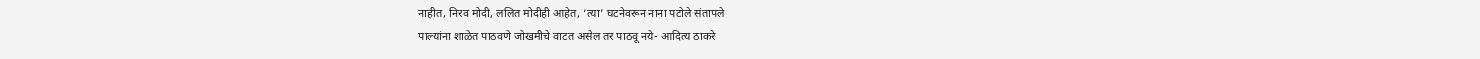नाहीत, निरव मोदी, ललित मोदीही आहेत, ‘त्या’ घटनेवरून नाना पटोले संतापले
पाल्यांना शाळेत पाठवणे जोखमीचे वाटत असेल तर पाठवू नये- आदित्य ठाकरे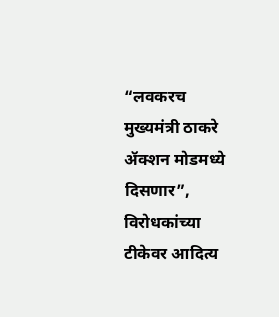“लवकरच मुख्यमंत्री ठाकरे ॲक्शन मोडमध्ये दिसणार”, विरोधकांच्या टीकेवर आदित्य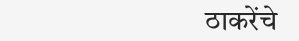ठाकरेंचे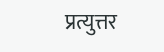प्रत्युत्तर